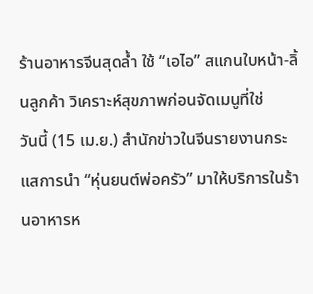ร้านอาหารจีนสุดล้ำ ใช้ “เอไอ” สแกนใบหน้า-ลิ้นลูกค้า วิเคราะห์สุขภาพก่อนจัดเมนูที่ใช่
วันนี้ (15 เม.ย.) สำนักข่าวในจีนรายงานกระแสการนำ “หุ่นยนต์พ่อครัว” มาให้บริการในร้านอาหารห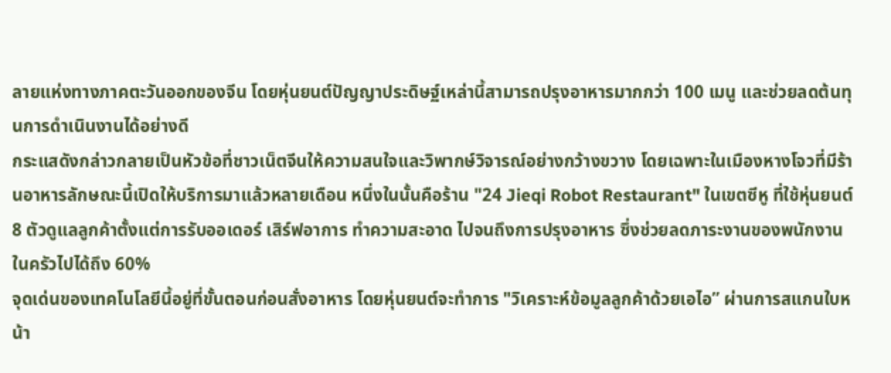ลายแห่งทางภาคตะวันออกของจีน โดยหุ่นยนต์ปัญญาประดิษฐ์เหล่านี้สามารถปรุงอาหารมากกว่า 100 เมนู และช่วยลดต้นทุนการดำเนินงานได้อย่างดี
กระแสดังกล่าวกลายเป็นหัวข้อที่ชาวเน็ตจีนให้ความสนใจและวิพากษ์วิจารณ์อย่างกว้างขวาง โดยเฉพาะในเมืองหางโจวที่มีร้านอาหารลักษณะนี้เปิดให้บริการมาแล้วหลายเดือน หนึ่งในนั้นคือร้าน "24 Jieqi Robot Restaurant" ในเขตซีหู ที่ใช้หุ่นยนต์ 8 ตัวดูแลลูกค้าตั้งแต่การรับออเดอร์ เสิร์ฟอาการ ทำความสะอาด ไปจนถึงการปรุงอาหาร ซึ่งช่วยลดภาระงานของพนักงานในครัวไปได้ถึง 60%
จุดเด่นของเทคโนโลยีนี้อยู่ที่ขั้นตอนก่อนสั่งอาหาร โดยหุ่นยนต์จะทำการ "วิเคราะห์ข้อมูลลูกค้าด้วยเอไอ” ผ่านการสแกนใบหน้า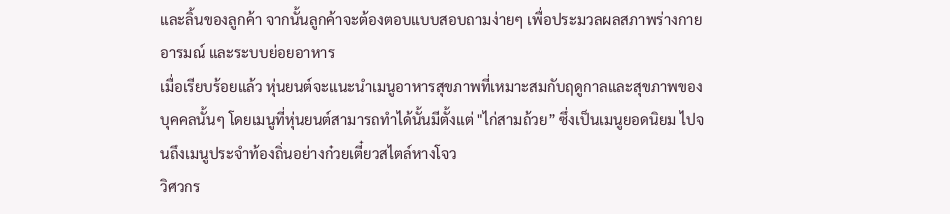และลิ้นของลูกค้า จากนั้นลูกค้าจะต้องตอบแบบสอบถามง่ายๆ เพื่อประมวลผลสภาพร่างกาย อารมณ์ และระบบย่อยอาหาร
เมื่อเรียบร้อยแล้ว หุ่นยนต์จะแนะนำเมนูอาหารสุขภาพที่เหมาะสมกับฤดูกาลและสุขภาพของบุคคลนั้นๆ โดยเมนูที่หุ่นยนต์สามารถทำได้นั้นมีตั้งแต่ "ไก่สามถ้วย” ซึ่งเป็นเมนูยอดนิยม ไปจนถึงเมนูประจำท้องถิ่นอย่างก๋วยเตี๋ยวสไตล์หางโจว
วิศวกร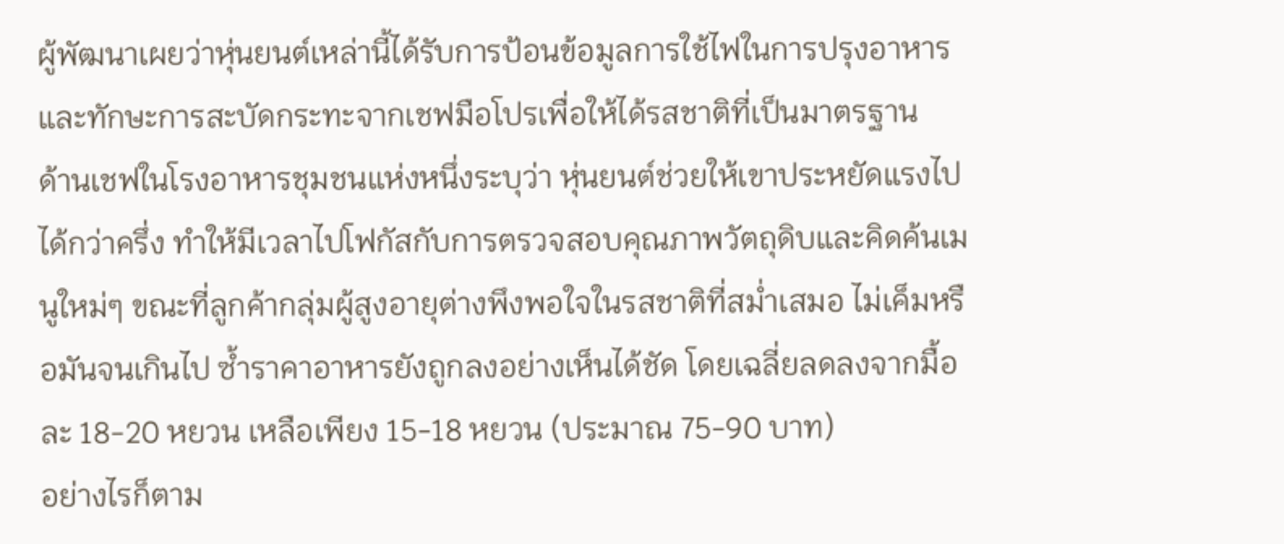ผู้พัฒนาเผยว่าหุ่นยนต์เหล่านี้ได้รับการป้อนข้อมูลการใช้ไฟในการปรุงอาหารและทักษะการสะบัดกระทะจากเชฟมือโปรเพื่อให้ได้รสชาติที่เป็นมาตรฐาน
ด้านเชฟในโรงอาหารชุมชนแห่งหนึ่งระบุว่า หุ่นยนต์ช่วยให้เขาประหยัดแรงไปได้กว่าครึ่ง ทำให้มีเวลาไปโฟกัสกับการตรวจสอบคุณภาพวัตถุดิบและคิดค้นเมนูใหม่ๆ ขณะที่ลูกค้ากลุ่มผู้สูงอายุต่างพึงพอใจในรสชาติที่สม่ำเสมอ ไม่เค็มหรือมันจนเกินไป ซ้ำราคาอาหารยังถูกลงอย่างเห็นได้ชัด โดยเฉลี่ยลดลงจากมื้อละ 18-20 หยวน เหลือเพียง 15-18 หยวน (ประมาณ 75-90 บาท)
อย่างไรก็ตาม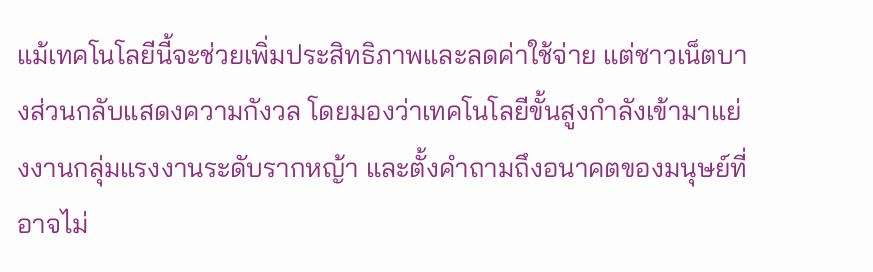แม้เทคโนโลยีนี้จะช่วยเพิ่มประสิทธิภาพและลดค่าใช้จ่าย แต่ชาวเน็ตบางส่วนกลับแสดงความกังวล โดยมองว่าเทคโนโลยีขั้นสูงกำลังเข้ามาแย่งงานกลุ่มแรงงานระดับรากหญ้า และตั้งคำถามถึงอนาคตของมนุษย์ที่อาจไม่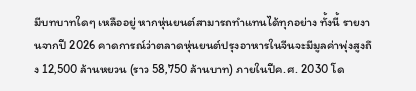มีบทบาทใดๆ เหลืออยู่ หากหุ่นยนต์สามารถทำแทนได้ทุกอย่าง ทั้งนี้ รายงานจากปี 2026 คาดการณ์ว่าตลาดหุ่นยนต์ปรุงอาหารในจีนจะมีมูลค่าพุ่งสูงถึง 12,500 ล้านหยวน (ราว 58,750 ล้านบาท) ภายในปีค.ศ. 2030 โด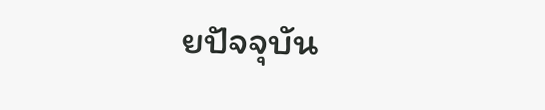ยปัจจุบัน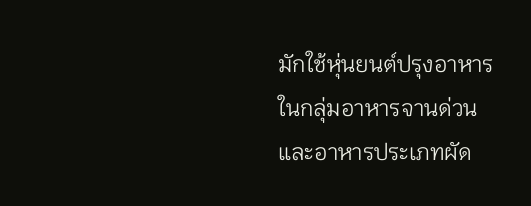มักใช้หุ่นยนต์ปรุงอาหารในกลุ่มอาหารจานด่วนและอาหารประเภทผัด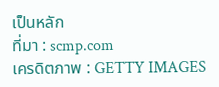เป็นหลัก
ที่มา : scmp.com
เครดิตภาพ : GETTY IMAGES